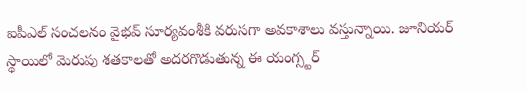ఐపీఎల్ సంచలనం వైభవ్ సూర్యవంశీకి వరుసగా అవకాశాలు వస్తున్నాయి. జూనియర్ స్థాయిలో మెరుపు శతకాలతో అదరగొడుతున్న ఈ యంగ్స్టర్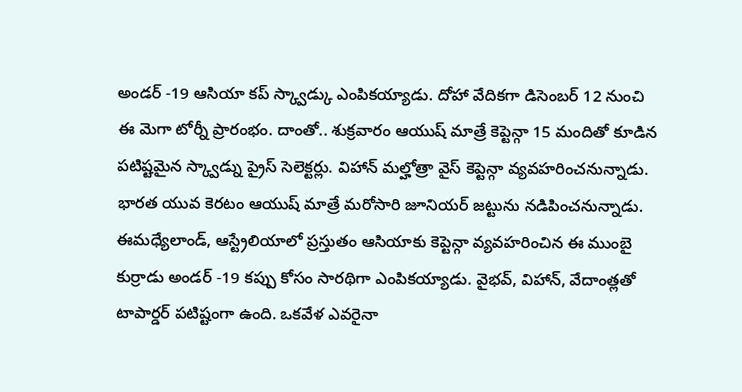అండర్ -19 ఆసియా కప్ స్క్వాడ్కు ఎంపికయ్యాడు. దోహా వేదికగా డిసెంబర్ 12 నుంచి ఈ మెగా టోర్నీ ప్రారంభం. దాంతో.. శుక్రవారం ఆయుష్ మాత్రే కెప్టెన్గా 15 మందితో కూడిన పటిష్టమైన స్క్వాడ్ను ప్రైస్ సెలెక్టర్లు. విహాన్ మల్హోత్రా వైస్ కెప్టెన్గా వ్యవహరించనున్నాడు. భారత యువ కెరటం ఆయుష్ మాత్రే మరోసారి జూనియర్ జట్టును నడిపించనున్నాడు. ఈమధ్యేలాండ్, ఆస్ట్రేలియాలో ప్రస్తుతం ఆసియాకు కెప్టెన్గా వ్యవహరించిన ఈ ముంబై కుర్రాడు అండర్ -19 కప్పు కోసం సారథిగా ఎంపికయ్యాడు. వైభవ్, విహాన్, వేదాంత్లతో టాపార్డర్ పటిష్టంగా ఉంది. ఒకవేళ ఎవరైనా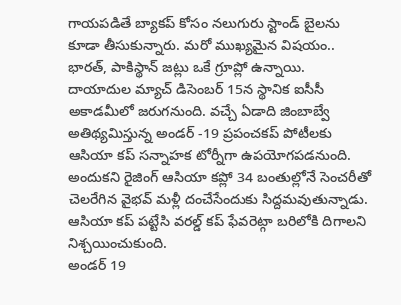గాయపడితే బ్యాకప్ కోసం నలుగురు స్టాండ్ బైలను కూడా తీసుకున్నారు. మరో ముఖ్యమైన విషయం.. భారత్, పాకిస్థాన్ జట్లు ఒకే గ్రూప్లో ఉన్నాయి. దాయాదుల మ్యాచ్ డిసెంబర్ 15న స్థానిక ఐసీసీ అకాడమీలో జరుగనుంది. వచ్చే ఏడాది జింబాబ్వే అతిథ్యమిస్తున్న అండర్ -19 ప్రపంచకప్ పోటీలకు ఆసియా కప్ సన్నాహక టోర్నీగా ఉపయోగపడనుంది. అందుకని రైజింగ్ ఆసియా కప్లో 34 బంతుల్లోనే సెంచరీతో చెలరేగిన వైభవ్ మళ్లీ దంచేసేందుకు సిద్దమవుతున్నాడు. ఆసియా కప్ పట్టేసి వరల్డ్ కప్ ఫేవరెట్గా బరిలోకి దిగాలని నిశ్చయించుకుంది.
అండర్ 19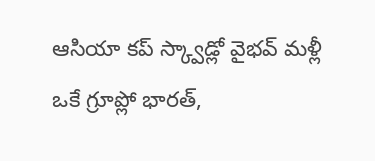ఆసియా కప్ స్క్వాడ్లో వైభవ్ మళ్లీ ఒకే గ్రూప్లో భారత్,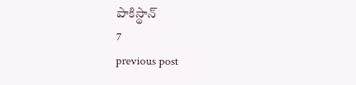పాకిస్థాన్
7
previous post